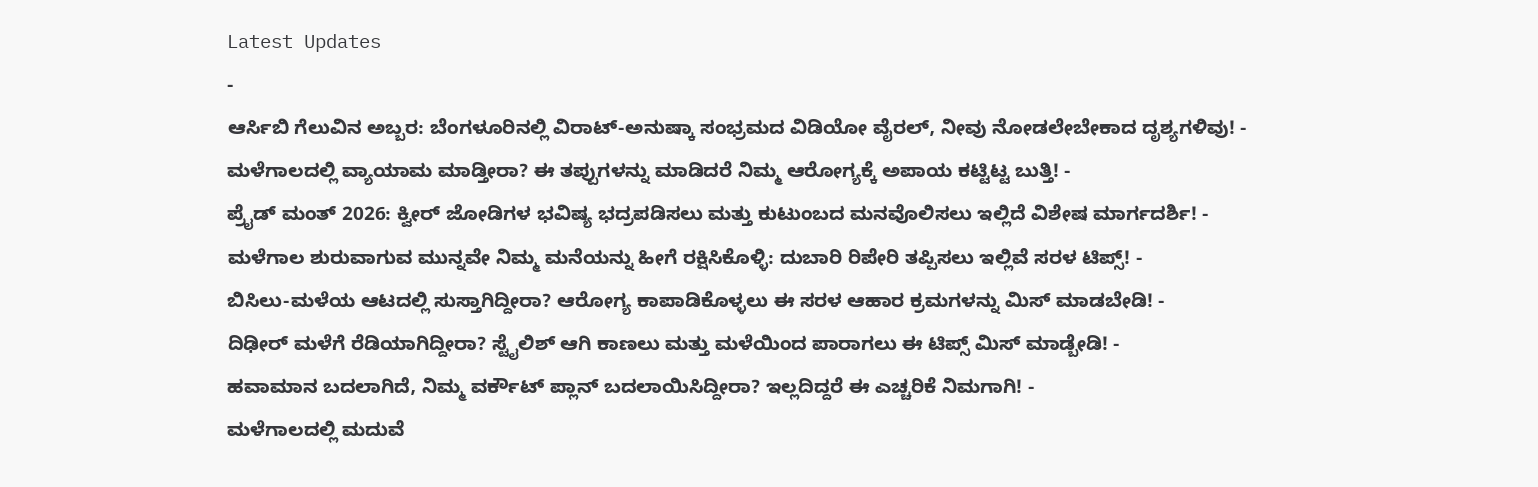Latest Updates
-
ಆರ್ಸಿಬಿ ಗೆಲುವಿನ ಅಬ್ಬರ: ಬೆಂಗಳೂರಿನಲ್ಲಿ ವಿರಾಟ್-ಅನುಷ್ಕಾ ಸಂಭ್ರಮದ ವಿಡಿಯೋ ವೈರಲ್, ನೀವು ನೋಡಲೇಬೇಕಾದ ದೃಶ್ಯಗಳಿವು! -
ಮಳೆಗಾಲದಲ್ಲಿ ವ್ಯಾಯಾಮ ಮಾಡ್ತೀರಾ? ಈ ತಪ್ಪುಗಳನ್ನು ಮಾಡಿದರೆ ನಿಮ್ಮ ಆರೋಗ್ಯಕ್ಕೆ ಅಪಾಯ ಕಟ್ಟಿಟ್ಟ ಬುತ್ತಿ! -
ಪ್ರೈಡ್ ಮಂತ್ 2026: ಕ್ವೀರ್ ಜೋಡಿಗಳ ಭವಿಷ್ಯ ಭದ್ರಪಡಿಸಲು ಮತ್ತು ಕುಟುಂಬದ ಮನವೊಲಿಸಲು ಇಲ್ಲಿದೆ ವಿಶೇಷ ಮಾರ್ಗದರ್ಶಿ! -
ಮಳೆಗಾಲ ಶುರುವಾಗುವ ಮುನ್ನವೇ ನಿಮ್ಮ ಮನೆಯನ್ನು ಹೀಗೆ ರಕ್ಷಿಸಿಕೊಳ್ಳಿ: ದುಬಾರಿ ರಿಪೇರಿ ತಪ್ಪಿಸಲು ಇಲ್ಲಿವೆ ಸರಳ ಟಿಪ್ಸ್! -
ಬಿಸಿಲು-ಮಳೆಯ ಆಟದಲ್ಲಿ ಸುಸ್ತಾಗಿದ್ದೀರಾ? ಆರೋಗ್ಯ ಕಾಪಾಡಿಕೊಳ್ಳಲು ಈ ಸರಳ ಆಹಾರ ಕ್ರಮಗಳನ್ನು ಮಿಸ್ ಮಾಡಬೇಡಿ! -
ದಿಢೀರ್ ಮಳೆಗೆ ರೆಡಿಯಾಗಿದ್ದೀರಾ? ಸ್ಟೈಲಿಶ್ ಆಗಿ ಕಾಣಲು ಮತ್ತು ಮಳೆಯಿಂದ ಪಾರಾಗಲು ಈ ಟಿಪ್ಸ್ ಮಿಸ್ ಮಾಡ್ಬೇಡಿ! -
ಹವಾಮಾನ ಬದಲಾಗಿದೆ, ನಿಮ್ಮ ವರ್ಕೌಟ್ ಪ್ಲಾನ್ ಬದಲಾಯಿಸಿದ್ದೀರಾ? ಇಲ್ಲದಿದ್ದರೆ ಈ ಎಚ್ಚರಿಕೆ ನಿಮಗಾಗಿ! -
ಮಳೆಗಾಲದಲ್ಲಿ ಮದುವೆ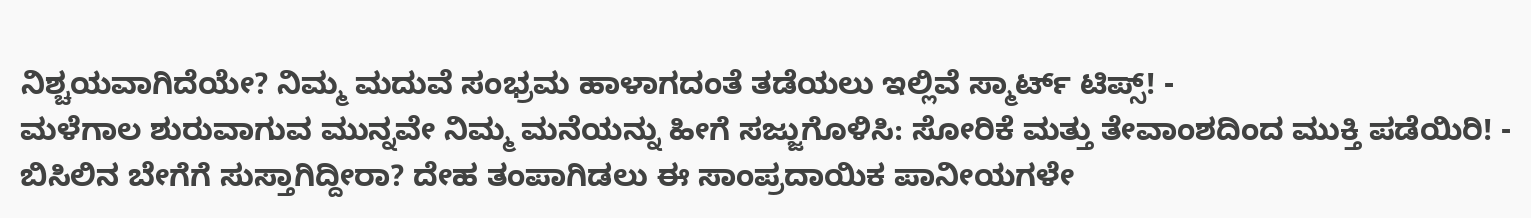ನಿಶ್ಚಯವಾಗಿದೆಯೇ? ನಿಮ್ಮ ಮದುವೆ ಸಂಭ್ರಮ ಹಾಳಾಗದಂತೆ ತಡೆಯಲು ಇಲ್ಲಿವೆ ಸ್ಮಾರ್ಟ್ ಟಿಪ್ಸ್! -
ಮಳೆಗಾಲ ಶುರುವಾಗುವ ಮುನ್ನವೇ ನಿಮ್ಮ ಮನೆಯನ್ನು ಹೀಗೆ ಸಜ್ಜುಗೊಳಿಸಿ: ಸೋರಿಕೆ ಮತ್ತು ತೇವಾಂಶದಿಂದ ಮುಕ್ತಿ ಪಡೆಯಿರಿ! -
ಬಿಸಿಲಿನ ಬೇಗೆಗೆ ಸುಸ್ತಾಗಿದ್ದೀರಾ? ದೇಹ ತಂಪಾಗಿಡಲು ಈ ಸಾಂಪ್ರದಾಯಿಕ ಪಾನೀಯಗಳೇ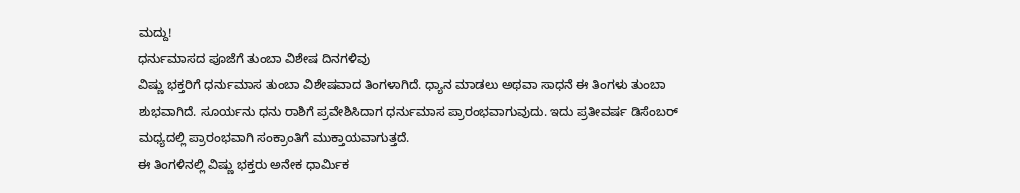ಮದ್ದು!
ಧರ್ನುಮಾಸದ ಪೂಜೆಗೆ ತುಂಬಾ ವಿಶೇಷ ದಿನಗಳಿವು
ವಿಷ್ಣು ಭಕ್ತರಿಗೆ ಧರ್ನುಮಾಸ ತುಂಬಾ ವಿಶೇಷವಾದ ತಿಂಗಳಾಗಿದೆ. ಧ್ಯಾನ ಮಾಡಲು ಅಥವಾ ಸಾಧನೆ ಈ ತಿಂಗಳು ತುಂಬಾ ಶುಭವಾಗಿದೆ. ಸೂರ್ಯನು ಧನು ರಾಶಿಗೆ ಪ್ರವೇಶಿಸಿದಾಗ ಧರ್ನುಮಾಸ ಪ್ರಾರಂಭವಾಗುವುದು. ಇದು ಪ್ರತೀವರ್ಷ ಡಿಸೆಂಬರ್ ಮಧ್ಯದಲ್ಲಿ ಪ್ರಾರಂಭವಾಗಿ ಸಂಕ್ರಾಂತಿಗೆ ಮುಕ್ತಾಯವಾಗುತ್ತದೆ.
ಈ ತಿಂಗಳಿನಲ್ಲಿ ವಿಷ್ಣು ಭಕ್ತರು ಅನೇಕ ಧಾರ್ಮಿಕ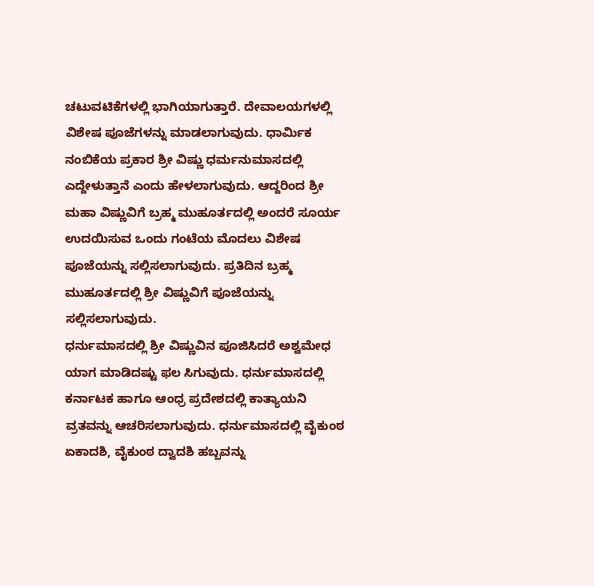ಚಟುವಟಿಕೆಗಳಲ್ಲಿ ಭಾಗಿಯಾಗುತ್ತಾರೆ. ದೇವಾಲಯಗಳಲ್ಲಿ ವಿಶೇಷ ಪೂಜೆಗಳನ್ನು ಮಾಡಲಾಗುವುದು. ಧಾರ್ಮಿಕ ನಂಬಿಕೆಯ ಪ್ರಕಾರ ಶ್ರೀ ವಿಷ್ಣು ಧರ್ಮನುಮಾಸದಲ್ಲಿ ಎದ್ದೇಳುತ್ತಾನೆ ಎಂದು ಹೇಳಲಾಗುವುದು. ಆದ್ದರಿಂದ ಶ್ರೀ ಮಹಾ ವಿಷ್ಣುವಿಗೆ ಬ್ರಹ್ಮ ಮುಹೂರ್ತದಲ್ಲಿ ಅಂದರೆ ಸೂರ್ಯ ಉದಯಿಸುವ ಒಂದು ಗಂಟೆಯ ಮೊದಲು ವಿಶೇಷ ಪೂಜೆಯನ್ನು ಸಲ್ಲಿಸಲಾಗುವುದು. ಪ್ರತಿದಿನ ಬ್ರಹ್ಮ ಮುಹೂರ್ತದಲ್ಲಿ ಶ್ರೀ ವಿಷ್ಣುವಿಗೆ ಪೂಜೆಯನ್ನು ಸಲ್ಲಿಸಲಾಗುವುದು.
ಧರ್ನುಮಾಸದಲ್ಲಿ ಶ್ರೀ ವಿಷ್ಣುವಿನ ಪೂಜಿಸಿದರೆ ಅಶ್ವಮೇಧ ಯಾಗ ಮಾಡಿದಷ್ಟು ಫಲ ಸಿಗುವುದು. ಧರ್ನುಮಾಸದಲ್ಲಿ ಕರ್ನಾಟಕ ಹಾಗೂ ಆಂಧ್ರ ಪ್ರದೇಶದಲ್ಲಿ ಕಾತ್ಯಾಯನಿ ವ್ರತವನ್ನು ಆಚರಿಸಲಾಗುವುದು. ಧರ್ನುಮಾಸದಲ್ಲಿ ವೈಕುಂಠ ಏಕಾದಶಿ, ವೈಕುಂಠ ದ್ವಾದಶಿ ಹಬ್ಬವನ್ನು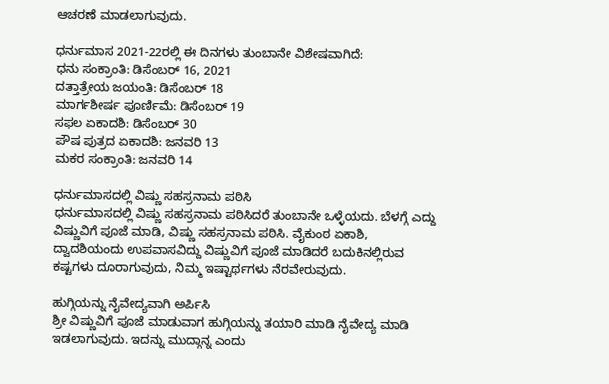ಆಚರಣೆ ಮಾಡಲಾಗುವುದು.

ಧರ್ನುಮಾಸ 2021-22ರಲ್ಲಿ ಈ ದಿನಗಳು ತುಂಬಾನೇ ವಿಶೇಷವಾಗಿದೆ:
ಧನು ಸಂಕ್ರಾಂತಿ: ಡಿಸೆಂಬರ್ 16, 2021
ದತ್ತಾತ್ರೇಯ ಜಯಂತಿ: ಡಿಸೆಂಬರ್ 18
ಮಾರ್ಗಶೀರ್ಷ ಪೂರ್ಣಿಮೆ: ಡಿಸೆಂಬರ್ 19
ಸಫಲ ಏಕಾದಶಿ: ಡಿಸೆಂಬರ್ 30
ಪೌಷ ಪುತ್ರದ ಏಕಾದಶಿ: ಜನವರಿ 13
ಮಕರ ಸಂಕ್ರಾಂತಿ: ಜನವರಿ 14

ಧರ್ನುಮಾಸದಲ್ಲಿ ವಿಷ್ಣು ಸಹಸ್ರನಾಮ ಪಠಿಸಿ
ಧರ್ನುಮಾಸದಲ್ಲಿ ವಿಷ್ಣು ಸಹಸ್ರನಾಮ ಪಠಿಸಿದರೆ ತುಂಬಾನೇ ಒಳ್ಳೆಯದು. ಬೆಳಗ್ಗೆ ಎದ್ದು ವಿಷ್ಣುವಿಗೆ ಪೂಜೆ ಮಾಡಿ, ವಿಷ್ಣು ಸಹಸ್ರನಾಮ ಪಠಿಸಿ. ವೈಕುಂಠ ಏಕಾಶಿ, ದ್ವಾದಶಿಯಂದು ಉಪವಾಸವಿದ್ದು ವಿಷ್ಣುವಿಗೆ ಪೂಜೆ ಮಾಡಿದರೆ ಬದುಕಿನಲ್ಲಿರುವ ಕಷ್ಟಗಳು ದೂರಾಗುವುದು, ನಿಮ್ಮ ಇಷ್ಟಾರ್ಥಗಳು ನೆರವೇರುವುದು.

ಹುಗ್ಗಿಯನ್ನು ನೈವೇದ್ಯವಾಗಿ ಅರ್ಪಿಸಿ
ಶ್ರೀ ವಿಷ್ಣುವಿಗೆ ಪೂಜೆ ಮಾಡುವಾಗ ಹುಗ್ಗಿಯನ್ನು ತಯಾರಿ ಮಾಡಿ ನೈವೇದ್ಯ ಮಾಡಿ ಇಡಲಾಗುವುದು. ಇದನ್ನು ಮುದ್ಗಾನ್ನ ಎಂದು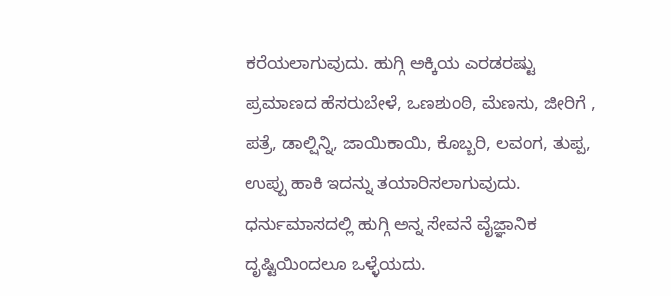ಕರೆಯಲಾಗುವುದು. ಹುಗ್ಗಿ ಅಕ್ಕಿಯ ಎರಡರಷ್ಟು ಪ್ರಮಾಣದ ಹೆಸರುಬೇಳೆ, ಒಣಶುಂಠಿ, ಮೆಣಸು, ಜೀರಿಗೆ , ಪತ್ರೆ, ಡಾಲ್ಷಿನ್ನಿ, ಜಾಯಿಕಾಯಿ, ಕೊಬ್ಬರಿ, ಲವಂಗ, ತುಪ್ಪ, ಉಪ್ಪು ಹಾಕಿ ಇದನ್ನು ತಯಾರಿಸಲಾಗುವುದು.
ಧರ್ನುಮಾಸದಲ್ಲಿ ಹುಗ್ಗಿ ಅನ್ನ ಸೇವನೆ ವೈಜ್ಞಾನಿಕ ದೃಷ್ಟಿಯಿಂದಲೂ ಒಳ್ಳೆಯದು.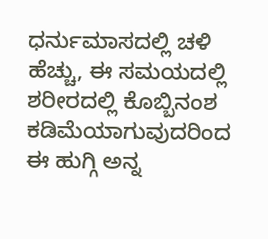ಧರ್ನುಮಾಸದಲ್ಲಿ ಚಳಿ ಹೆಚ್ಚು, ಈ ಸಮಯದಲ್ಲಿ ಶರೀರದಲ್ಲಿ ಕೊಬ್ಬಿನಂಶ ಕಡಿಮೆಯಾಗುವುದರಿಂದ ಈ ಹುಗ್ಗಿ ಅನ್ನ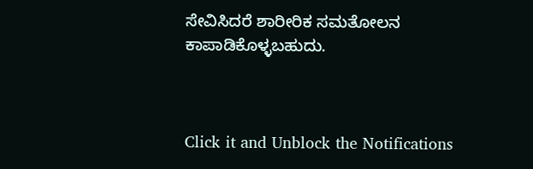ಸೇವಿಸಿದರೆ ಶಾರೀರಿಕ ಸಮತೋಲನ ಕಾಪಾಡಿಕೊಳ್ಳಬಹುದು.



Click it and Unblock the Notifications